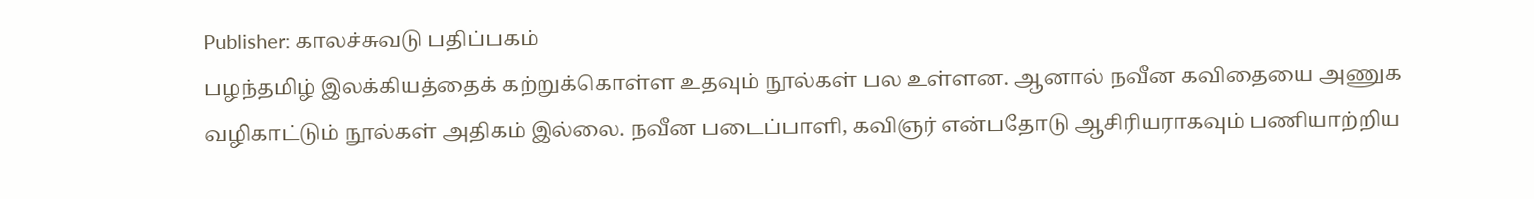Publisher: காலச்சுவடு பதிப்பகம்
பழந்தமிழ் இலக்கியத்தைக் கற்றுக்கொள்ள உதவும் நூல்கள் பல உள்ளன. ஆனால் நவீன கவிதையை அணுக வழிகாட்டும் நூல்கள் அதிகம் இல்லை. நவீன படைப்பாளி, கவிஞர் என்பதோடு ஆசிரியராகவும் பணியாற்றிய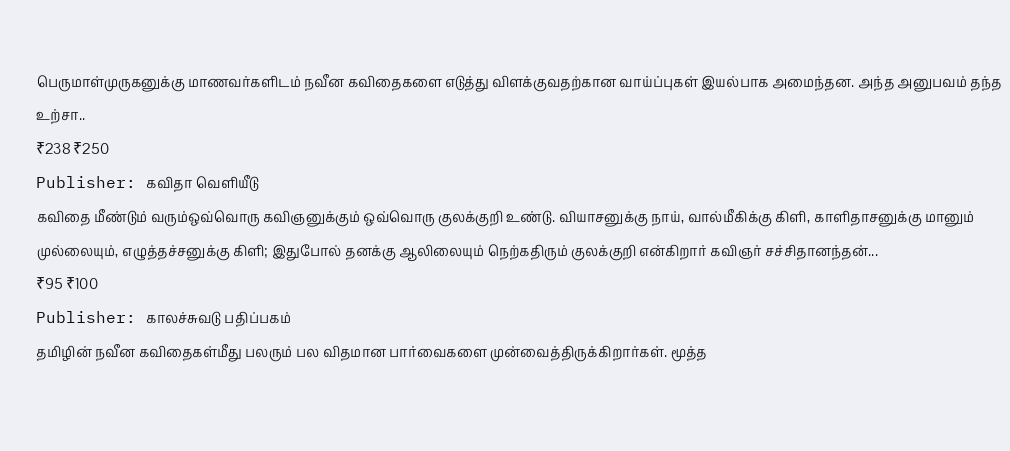பெருமாள்முருகனுக்கு மாணவர்களிடம் நவீன கவிதைகளை எடுத்து விளக்குவதற்கான வாய்ப்புகள் இயல்பாக அமைந்தன. அந்த அனுபவம் தந்த உற்சா..
₹238 ₹250
Publisher: கவிதா வெளியீடு
கவிதை மீண்டும் வரும்ஒவ்வொரு கவிஞனுக்கும் ஒவ்வொரு குலக்குறி உண்டு. வியாசனுக்கு நாய், வால்மீகிக்கு கிளி, காளிதாசனுக்கு மானும் முல்லையும், எழுத்தச்சனுக்கு கிளி; இதுபோல் தனக்கு ஆலிலையும் நெற்கதிரும் குலக்குறி என்கிறார் கவிஞர் சச்சிதானந்தன்...
₹95 ₹100
Publisher: காலச்சுவடு பதிப்பகம்
தமிழின் நவீன கவிதைகள்மீது பலரும் பல விதமான பார்வைகளை முன்வைத்திருக்கிறார்கள். மூத்த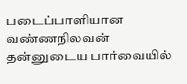படைப்பாளியான வண்ணநிலவன் தன்னுடைய பார்வையில்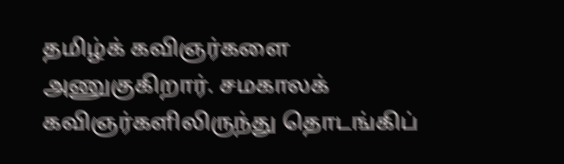தமிழ்க் கவிஞர்களை அணுகுகிறார். சமகாலக் கவிஞர்களிலிருந்து தொடங்கிப்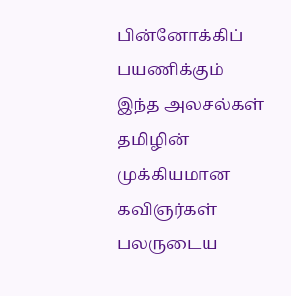பின்னோக்கிப் பயணிக்கும் இந்த அலசல்கள் தமிழின் முக்கியமான கவிஞர்கள் பலருடைய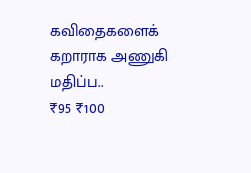கவிதைகளைக் கறாராக அணுகி மதிப்ப..
₹95 ₹100